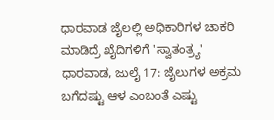ಧಾರವಾಡ ಜೈಲಲ್ಲಿ ಅಧಿಕಾರಿಗಳ ಚಾಕರಿ ಮಾಡಿದ್ರೆ ಖೈದಿಗಳಿಗೆ 'ಸ್ವಾತಂತ್ರ್ಯ'
ಧಾರವಾಡ, ಜುಲೈ 17: ಜೈಲುಗಳ ಅಕ್ರಮ ಬಗೆದಷ್ಟು ಆಳ ಎಂಬಂತೆ ಎಷ್ಟು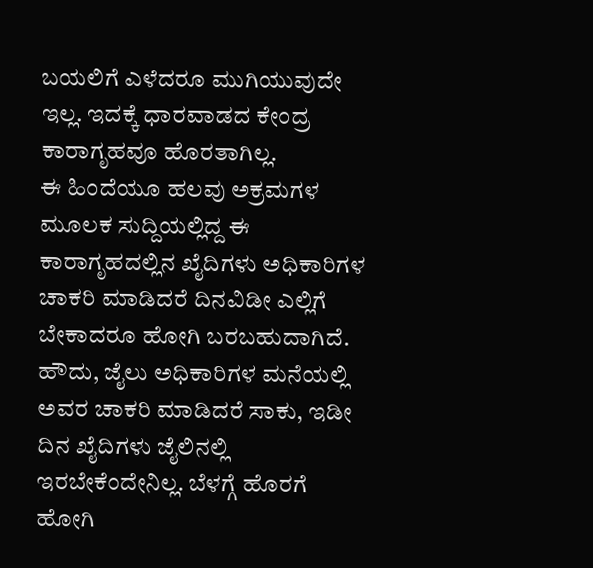ಬಯಲಿಗೆ ಎಳೆದರೂ ಮುಗಿಯುವುದೇ ಇಲ್ಲ. ಇದಕ್ಕೆ ಧಾರವಾಡದ ಕೇಂದ್ರ ಕಾರಾಗೃಹವೂ ಹೊರತಾಗಿಲ್ಲ.
ಈ ಹಿಂದೆಯೂ ಹಲವು ಅಕ್ರಮಗಳ ಮೂಲಕ ಸುದ್ದಿಯಲ್ಲಿದ್ದ ಈ ಕಾರಾಗೃಹದಲ್ಲಿನ ಖೈದಿಗಳು ಅಧಿಕಾರಿಗಳ ಚಾಕರಿ ಮಾಡಿದರೆ ದಿನವಿಡೀ ಎಲ್ಲಿಗೆ ಬೇಕಾದರೂ ಹೋಗಿ ಬರಬಹುದಾಗಿದೆ.
ಹೌದು, ಜೈಲು ಅಧಿಕಾರಿಗಳ ಮನೆಯಲ್ಲಿ ಅವರ ಚಾಕರಿ ಮಾಡಿದರೆ ಸಾಕು, ಇಡೀ ದಿನ ಖೈದಿಗಳು ಜೈಲಿನಲ್ಲಿ ಇರಬೇಕೆಂದೇನಿಲ್ಲ. ಬೆಳಗ್ಗೆ ಹೊರಗೆ ಹೋಗಿ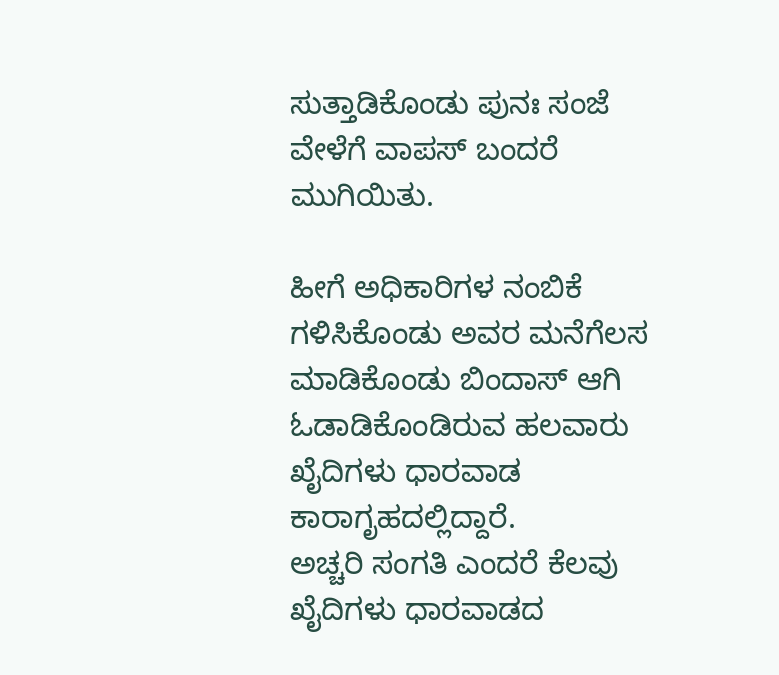ಸುತ್ತಾಡಿಕೊಂಡು ಪುನಃ ಸಂಜೆ ವೇಳೆಗೆ ವಾಪಸ್ ಬಂದರೆ ಮುಗಿಯಿತು.

ಹೀಗೆ ಅಧಿಕಾರಿಗಳ ನಂಬಿಕೆ ಗಳಿಸಿಕೊಂಡು ಅವರ ಮನೆಗೆಲಸ ಮಾಡಿಕೊಂಡು ಬಿಂದಾಸ್ ಆಗಿ ಓಡಾಡಿಕೊಂಡಿರುವ ಹಲವಾರು ಖೈದಿಗಳು ಧಾರವಾಡ ಕಾರಾಗೃಹದಲ್ಲಿದ್ದಾರೆ.
ಅಚ್ಚರಿ ಸಂಗತಿ ಎಂದರೆ ಕೆಲವು ಖೈದಿಗಳು ಧಾರವಾಡದ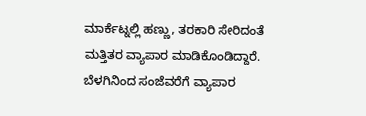ಮಾರ್ಕೆಟ್ನಲ್ಲಿ ಹಣ್ಣು, ತರಕಾರಿ ಸೇರಿದಂತೆ ಮತ್ತಿತರ ವ್ಯಾಪಾರ ಮಾಡಿಕೊಂಡಿದ್ದಾರೆ. ಬೆಳಗಿನಿಂದ ಸಂಜೆವರೆಗೆ ವ್ಯಾಪಾರ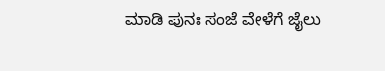ಮಾಡಿ ಪುನಃ ಸಂಜೆ ವೇಳೆಗೆ ಜೈಲು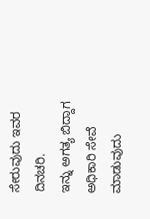ಸೇರುವುದು ಇವರ ದಿನಚರಿ.
ಇನ್ನು ಅಗತ್ಯ ಬಿದ್ದಾಗ ಅಧಿಕಾರಿ ಸೇವೆ ಮಾಡುವುದು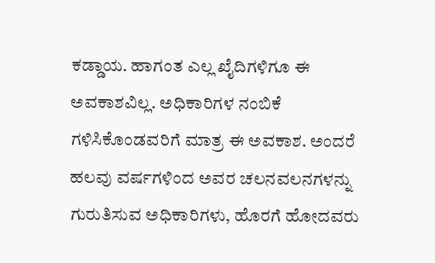ಕಡ್ಡಾಯ. ಹಾಗಂತ ಎಲ್ಲ ಖೈದಿಗಳಿಗೂ ಈ ಅವಕಾಶವಿಲ್ಲ. ಅಧಿಕಾರಿಗಳ ನಂಬಿಕೆ ಗಳಿಸಿಕೊಂಡವರಿಗೆ ಮಾತ್ರ ಈ ಅವಕಾಶ. ಅಂದರೆ ಹಲವು ವರ್ಷಗಳಿಂದ ಅವರ ಚಲನವಲನಗಳನ್ನು ಗುರುತಿಸುವ ಅಧಿಕಾರಿಗಳು, ಹೊರಗೆ ಹೋದವರು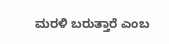ಮರಳಿ ಬರುತ್ತಾರೆ ಎಂಬ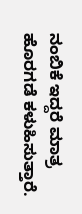ನಂಬಿಕೆ ಇದ್ದರೆ ಮಾತ್ರ ಹೊರಗಡೆ ಕಳುಹಿಸುತ್ತಾರೆ.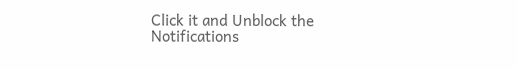Click it and Unblock the Notifications